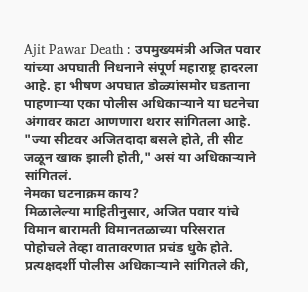Ajit Pawar Death : उपमुख्यमंत्री अजित पवार यांच्या अपघाती निधनाने संपूर्ण महाराष्ट्र हादरला आहे. हा भीषण अपघात डोळ्यांसमोर घडताना पाहणाऱ्या एका पोलीस अधिकाऱ्याने या घटनेचा अंगावर काटा आणणारा थरार सांगितला आहे. "ज्या सीटवर अजितदादा बसले होते, ती सीट जळून खाक झाली होती," असं या अधिकाऱ्याने सांगितलं.
नेमका घटनाक्रम काय?
मिळालेल्या माहितीनुसार, अजित पवार यांचे विमान बारामती विमानतळाच्या परिसरात पोहोचले तेव्हा वातावरणात प्रचंड धुके होते. प्रत्यक्षदर्शी पोलीस अधिकाऱ्याने सांगितले की,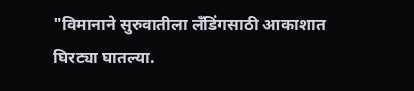"विमानाने सुरुवातीला लँडिंगसाठी आकाशात घिरट्या घातल्या.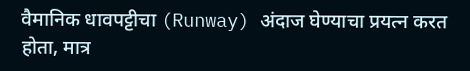वैमानिक धावपट्टीचा (Runway) अंदाज घेण्याचा प्रयत्न करत होता, मात्र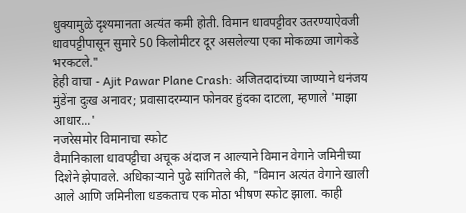धुक्यामुळे दृश्यमानता अत्यंत कमी होती. विमान धावपट्टीवर उतरण्याऐवजी धावपट्टीपासून सुमारे 50 किलोमीटर दूर असलेल्या एका मोकळ्या जागेकडे भरकटले."
हेही वाचा - Ajit Pawar Plane Crash: अजितदादांच्या जाण्याने धनंजय मुंडेंना दुःख अनावर; प्रवासादरम्यान फोनवर हुंदका दाटला, म्हणाले 'माझा आधार...'
नजरेसमोर विमानाचा स्फोट
वैमानिकाला धावपट्टीचा अचूक अंदाज न आल्याने विमान वेगाने जमिनीच्या दिशेने झेपावले. अधिकाऱ्याने पुढे सांगितले की, "विमान अत्यंत वेगाने खाली आले आणि जमिनीला धडकताच एक मोठा भीषण स्फोट झाला. काही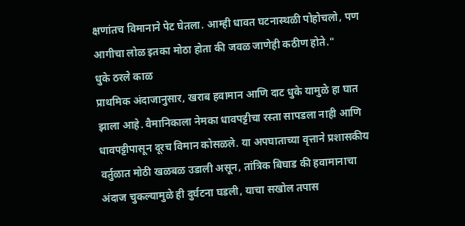क्षणांतच विमानाने पेट घेतला. आम्ही धावत घटनास्थळी पोहोचलो, पण आगीचा लोळ इतका मोठा होता की जवळ जाणेही कठीण होते."
धुके ठरले काळ
प्राथमिक अंदाजानुसार, खराब हवामान आणि दाट धुके यामुळे हा घात झाला आहे. वैमानिकाला नेमका धावपट्टीचा रस्ता सापडला नाही आणि धावपट्टीपासून दूरच विमान कोसळले. या अपघाताच्या वृत्ताने प्रशासकीय वर्तुळात मोठी खळबळ उडाली असून, तांत्रिक बिघाड की हवामानाचा अंदाज चुकल्यामुळे ही दुर्घटना घडली, याचा सखोल तपास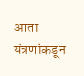आता यंत्रणांकडून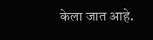केला जात आहे.